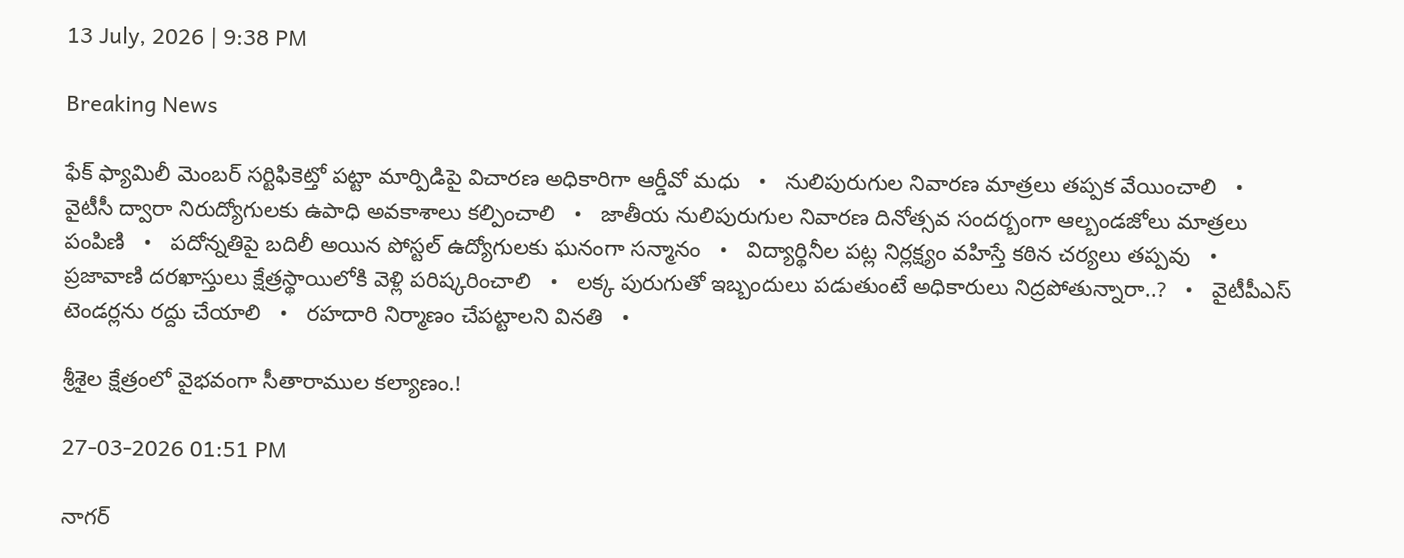13 July, 2026 | 9:38 PM

Breaking News

ఫేక్ ఫ్యామిలీ మెంబర్ సర్టిఫికెట్తో పట్టా మార్పిడిపై విచారణ అధికారిగా ఆర్డీవో మధు   •   నులిపురుగుల నివారణ మాత్రలు తప్పక వేయించాలి   •   వైటీసీ ద్వారా నిరుద్యోగులకు ఉపాధి అవకాశాలు కల్పించాలి   •   జాతీయ నులిపురుగుల నివారణ దినోత్సవ సందర్బంగా ఆల్బండజోలు మాత్రలు పంపిణి   •   పదోన్నతిపై బదిలీ అయిన పోస్టల్ ఉద్యోగులకు ఘనంగా సన్మానం   •   విద్యార్థినీల పట్ల నిర్లక్ష్యం వహిస్తే కఠిన చర్యలు తప్పవు   •   ప్రజావాణి దరఖాస్తులు క్షేత్రస్థాయిలోకి వెళ్లి పరిష్కరించాలి   •   లక్క పురుగుతో ఇబ్బందులు పడుతుంటే అధికారులు నిద్రపోతున్నారా..?   •   వైటీపీఎస్ టెండర్లను రద్దు చేయాలి   •   రహదారి నిర్మాణం చేప‌ట్టాల‌ని వినతి   •

శ్రీశైల క్షేత్రంలో వైభవంగా సీతారాముల కల్యాణం.!

27-03-2026 01:51 PM

నాగర్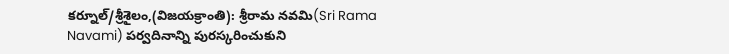కర్నూల్/శ్రీశైలం,(విజయక్రాంతి): శ్రీరామ నవమి(Sri Rama Navami) పర్వదినాన్ని పురస్కరించుకుని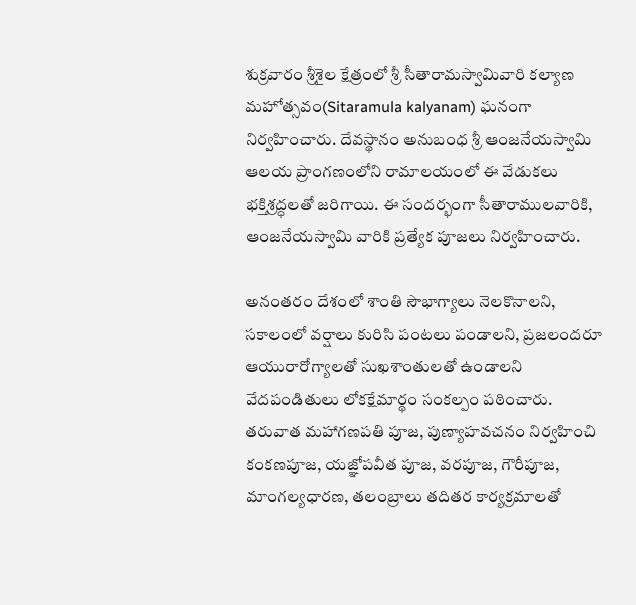శుక్రవారం శ్రీశైల క్షేత్రంలో శ్రీ సీతారామస్వామివారి కల్యాణ మహోత్సవం(Sitaramula kalyanam) ఘనంగా నిర్వహించారు. దేవస్థానం అనుబంధ శ్రీ ఆంజనేయస్వామి ఆలయ ప్రాంగణంలోని రామాలయంలో ఈ వేడుకలు భక్తిశ్రద్ధలతో జరిగాయి. ఈ సందర్భంగా సీతారాములవారికి, ఆంజనేయస్వామి వారికి ప్రత్యేక పూజలు నిర్వహించారు.

అనంతరం దేశంలో శాంతి సౌభాగ్యాలు నెలకొనాలని, సకాలంలో వర్షాలు కురిసి పంటలు పండాలని, ప్రజలందరూ ఆయురారోగ్యాలతో సుఖశాంతులతో ఉండాలని వేదపండితులు లోకక్షేమార్థం సంకల్పం పఠించారు.  తరువాత మహాగణపతి పూజ, పుణ్యాహవచనం నిర్వహించి కంకణపూజ, యజ్ఞోపవీత పూజ, వరపూజ, గౌరీపూజ, మాంగల్యధారణ, తలంబ్రాలు తదితర కార్యక్రమాలతో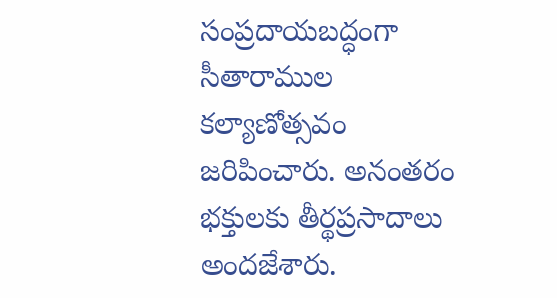సంప్రదాయబద్ధంగా సీతారాముల కల్యాణోత్సవం జరిపించారు. అనంతరం భక్తులకు తీర్థప్రసాదాలు అందజేశారు.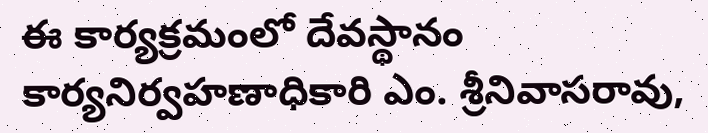ఈ కార్యక్రమంలో దేవస్థానం కార్యనిర్వహణాధికారి ఎం. శ్రీనివాసరావు,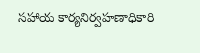సహాయ కార్యనిర్వహణాధికారి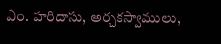ఎం. హరిదాసు, అర్చకస్వాములు,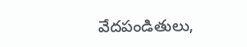వేదపండితులు,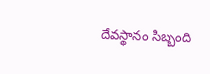దేవస్థానం సిబ్బంది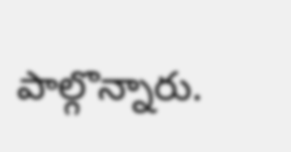పాల్గొన్నారు.